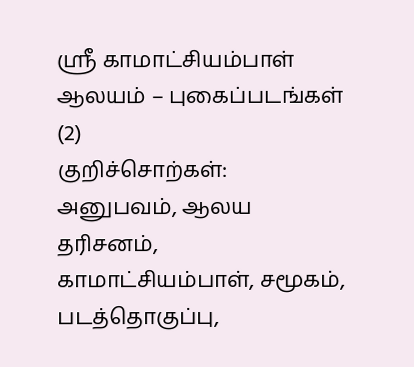ஸ்ரீ காமாட்சியம்பாள் ஆலயம் – புகைப்படங்கள் (2)
குறிச்சொற்கள்: அனுபவம், ஆலய தரிசனம், காமாட்சியம்பாள், சமூகம், படத்தொகுப்பு,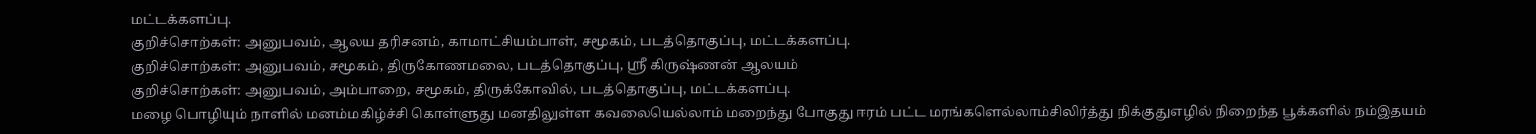மட்டக்களப்பு.
குறிச்சொற்கள்: அனுபவம், ஆலய தரிசனம், காமாட்சியம்பாள், சமூகம், படத்தொகுப்பு, மட்டக்களப்பு.
குறிச்சொற்கள்: அனுபவம், சமூகம், திருகோணமலை, படத்தொகுப்பு, ஸ்ரீ கிருஷ்ணன் ஆலயம்
குறிச்சொற்கள்: அனுபவம், அம்பாறை, சமூகம், திருக்கோவில், படத்தொகுப்பு, மட்டக்களப்பு.
மழை பொழியும் நாளில் மனம்மகிழ்ச்சி கொள்ளுது மனதிலுள்ள கவலையெல்லாம் மறைந்து போகுது ஈரம் பட்ட மரங்களெல்லாம்சிலிர்த்து நிக்குதுஎழில் நிறைந்த பூக்களில் நம்இதயம்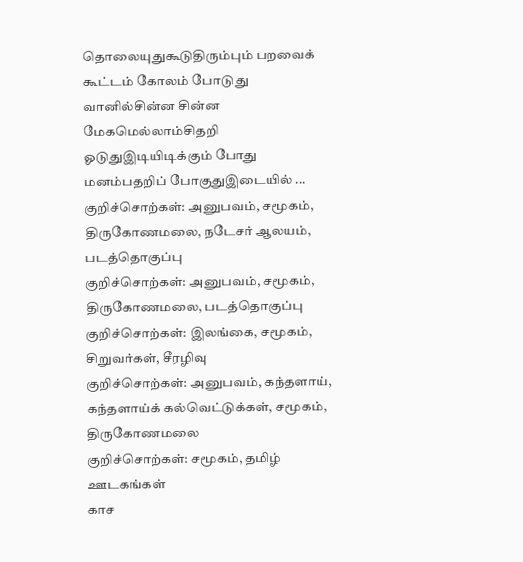தொலையுதுகூடுதிரும்பும் பறவைக் கூட்டம் கோலம் போடுது வானில்சின்ன சின்ன மேகமெல்லாம்சிதறி ஓடுதுஇடியிடிக்கும் போது மனம்பதறிப் போகுதுஇடையில் ... குறிச்சொற்கள்: அனுபவம், சமூகம், திருகோணமலை, நடேசர் ஆலயம், படத்தொகுப்பு
குறிச்சொற்கள்: அனுபவம், சமூகம், திருகோணமலை, படத்தொகுப்பு
குறிச்சொற்கள்: இலங்கை, சமூகம், சிறுவர்கள், சீரழிவு
குறிச்சொற்கள்: அனுபவம், கந்தளாய், கந்தளாய்க் கல்வெட்டுக்கள், சமூகம், திருகோணமலை
குறிச்சொற்கள்: சமூகம், தமிழ் ஊடகங்கள்
காச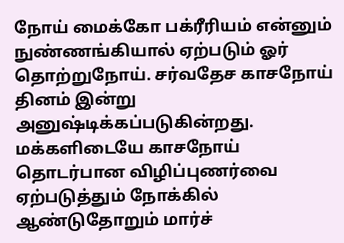நோய் மைக்கோ பக்ரீரியம் என்னும் நுண்ணங்கியால் ஏற்படும் ஓர் தொற்றுநோய். சர்வதேச காசநோய் தினம் இன்று அனுஷ்டிக்கப்படுகின்றது. மக்களிடையே காசநோய் தொடர்பான விழிப்புணர்வை ஏற்படுத்தும் நோக்கில் ஆண்டுதோறும் மார்ச்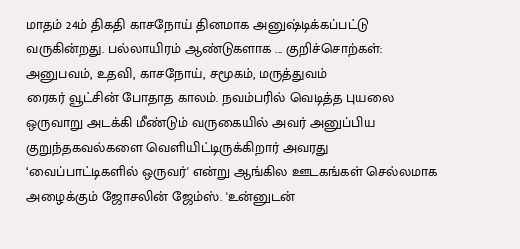மாதம் 24ம் திகதி காசநோய் தினமாக அனுஷ்டிக்கப்பட்டு வருகின்றது. பல்லாயிரம் ஆண்டுகளாக ... குறிச்சொற்கள்: அனுபவம், உதவி, காசநோய், சமூகம், மருத்துவம்
ரைகர் வூட்சின் போதாத காலம். நவம்பரில் வெடித்த புயலை ஒருவாறு அடக்கி மீண்டும் வருகையில் அவர் அனுப்பிய குறுந்தகவல்களை வெளியிட்டிருக்கிறார் அவரது ‘வைப்பாட்டிகளில் ஒருவர்' என்று ஆங்கில ஊடகங்கள் செல்லமாக அழைக்கும் ஜோசலின் ஜேம்ஸ். 'உன்னுடன்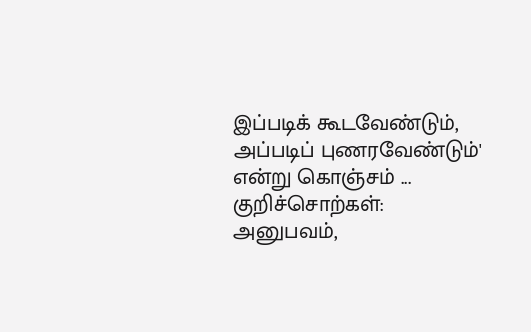இப்படிக் கூடவேண்டும், அப்படிப் புணரவேண்டும்' என்று கொஞ்சம் ... குறிச்சொற்கள்: அனுபவம்,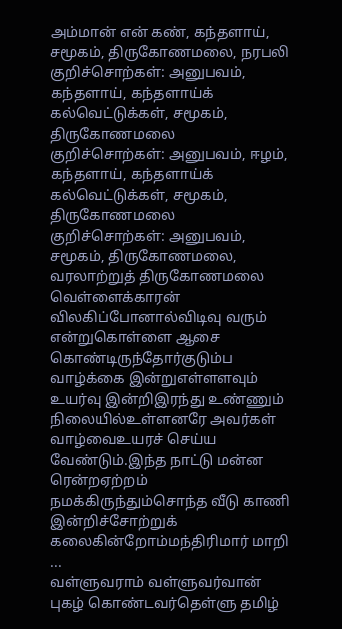அம்மான் என் கண், கந்தளாய், சமூகம், திருகோணமலை, நரபலி
குறிச்சொற்கள்: அனுபவம், கந்தளாய், கந்தளாய்க் கல்வெட்டுக்கள், சமூகம், திருகோணமலை
குறிச்சொற்கள்: அனுபவம், ஈழம், கந்தளாய், கந்தளாய்க் கல்வெட்டுக்கள், சமூகம், திருகோணமலை
குறிச்சொற்கள்: அனுபவம், சமூகம், திருகோணமலை, வரலாற்றுத் திருகோணமலை
வெள்ளைக்காரன் விலகிப்போனால்விடிவு வரும் என்றுகொள்ளை ஆசை கொண்டிருந்தோர்குடும்ப வாழ்க்கை இன்றுஎள்ளளவும் உயர்வு இன்றிஇரந்து உண்ணும் நிலையில்உள்ளனரே அவர்கள் வாழ்வைஉயரச் செய்ய வேண்டும்.இந்த நாட்டு மன்ன ரென்றஏற்றம் நமக்கிருந்தும்சொந்த வீடு காணி இன்றிச்சோற்றுக் கலைகின்றோம்மந்திரிமார் மாறி ...
வள்ளுவராம் வள்ளுவர்வான் புகழ் கொண்டவர்தெள்ளு தமிழ்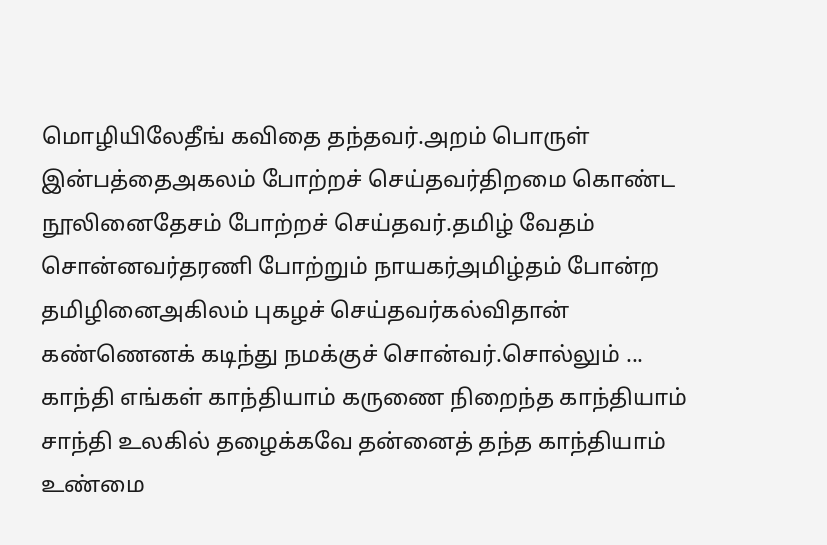மொழியிலேதீங் கவிதை தந்தவர்.அறம் பொருள் இன்பத்தைஅகலம் போற்றச் செய்தவர்திறமை கொண்ட நூலினைதேசம் போற்றச் செய்தவர்.தமிழ் வேதம் சொன்னவர்தரணி போற்றும் நாயகர்அமிழ்தம் போன்ற தமிழினைஅகிலம் புகழச் செய்தவர்கல்விதான் கண்ணெனக் கடிந்து நமக்குச் சொன்வர்.சொல்லும் ...
காந்தி எங்கள் காந்தியாம் கருணை நிறைந்த காந்தியாம் சாந்தி உலகில் தழைக்கவே தன்னைத் தந்த காந்தியாம் உண்மை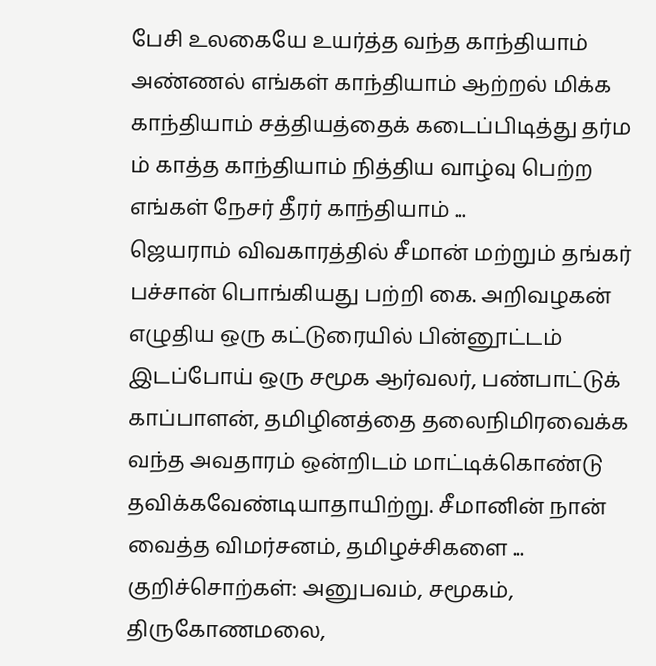பேசி உலகையே உயர்த்த வந்த காந்தியாம் அண்ணல் எங்கள் காந்தியாம் ஆற்றல் மிக்க காந்தியாம் சத்தியத்தைக் கடைப்பிடித்து தர்ம ம் காத்த காந்தியாம் நித்திய வாழ்வு பெற்ற எங்கள் நேசர் தீரர் காந்தியாம் ...
ஜெயராம் விவகாரத்தில் சீமான் மற்றும் தங்கர் பச்சான் பொங்கியது பற்றி கை. அறிவழகன் எழுதிய ஒரு கட்டுரையில் பின்னூட்டம் இடப்போய் ஒரு சமூக ஆர்வலர், பண்பாட்டுக் காப்பாளன், தமிழினத்தை தலைநிமிரவைக்க வந்த அவதாரம் ஒன்றிடம் மாட்டிக்கொண்டு தவிக்கவேண்டியாதாயிற்று. சீமானின் நான் வைத்த விமர்சனம், தமிழச்சிகளை ... குறிச்சொற்கள்: அனுபவம், சமூகம், திருகோணமலை,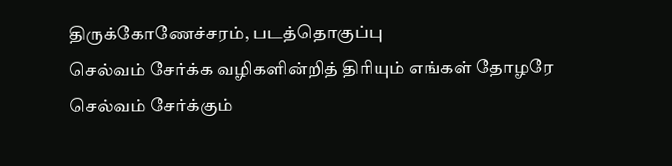திருக்கோணேச்சரம், படத்தொகுப்பு
செல்வம் சேர்க்க வழிகளின்றித் திரியும் எங்கள் தோழரே செல்வம் சேர்க்கும்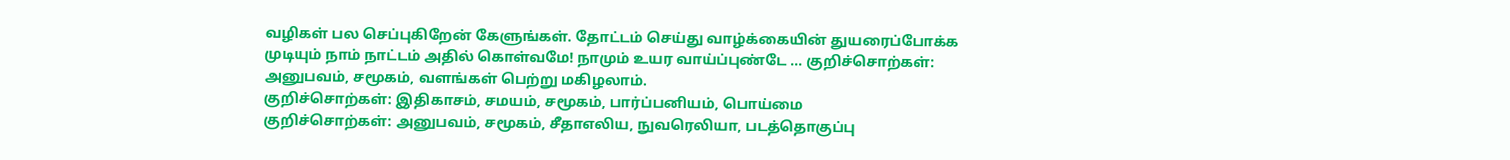வழிகள் பல செப்புகிறேன் கேளுங்கள். தோட்டம் செய்து வாழ்க்கையின் துயரைப்போக்க முடியும் நாம் நாட்டம் அதில் கொள்வமே! நாமும் உயர வாய்ப்புண்டே ... குறிச்சொற்கள்: அனுபவம், சமூகம், வளங்கள் பெற்று மகிழலாம்.
குறிச்சொற்கள்: இதிகாசம், சமயம், சமூகம், பார்ப்பனியம், பொய்மை
குறிச்சொற்கள்: அனுபவம், சமூகம், சீதாஎலிய, நுவரெலியா, படத்தொகுப்பு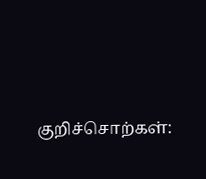குறிச்சொற்கள்: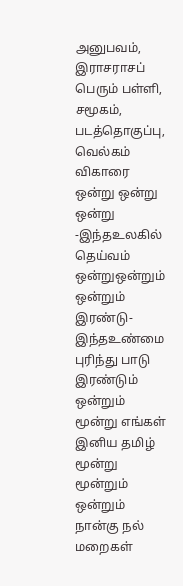அனுபவம், இராசராசப் பெரும் பள்ளி, சமூகம், படத்தொகுப்பு, வெல்கம் விகாரை
ஒன்று ஒன்று ஒன்று -இந்தஉலகில் தெய்வம் ஒன்றுஒன்றும் ஒன்றும் இரண்டு-இந்தஉண்மை புரிந்து பாடு இரண்டும் ஒன்றும் மூன்று எங்கள் இனிய தமிழ் மூன்று மூன்றும் ஒன்றும் நான்கு நல் மறைகள்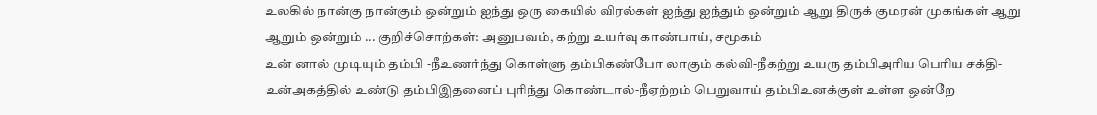உலகில் நான்கு நான்கும் ஒன்றும் ஐந்து ஒரு கையில் விரல்கள் ஐந்து ஐந்தும் ஒன்றும் ஆறு திருக் குமரன் முகங்கள் ஆறு ஆறும் ஒன்றும் ... குறிச்சொற்கள்: அனுபவம், கற்று உயர்வு காண்பாய், சமூகம்
உன் னால் முடியும் தம்பி -நீஉணர்ந்து கொள்ளு தம்பிகண்போ லாகும் கல்வி-நீகற்று உயரு தம்பிஅரிய பெரிய சக்தி-உன்அகத்தில் உண்டு தம்பிஇதனைப் புரிந்து கொண்டால்-நீஏற்றம் பெறுவாய் தம்பிஉனக்குள் உள்ள ஒன்றே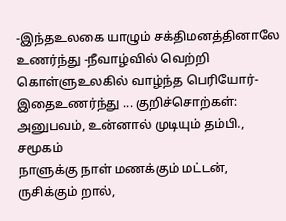-இந்தஉலகை யாழும் சக்திமனத்தினாலே உணர்ந்து -நீவாழ்வில் வெற்றி கொள்ளுஉலகில் வாழ்ந்த பெரியோர்-இதைஉணர்ந்து ... குறிச்சொற்கள்: அனுபவம், உன்னால் முடியும் தம்பி., சமூகம்
நாளுக்கு நாள் மணக்கும் மட்டன், ருசிக்கும் றால்,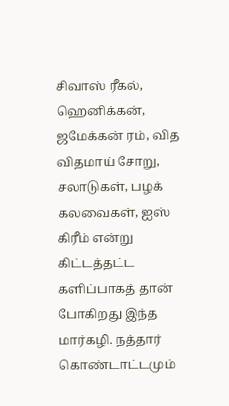சிவாஸ் ரீகல், ஹெனிக்கன், ஜமேக்கன் ரம், வித விதமாய் சோறு, சலாடுகள், பழக் கலவைகள், ஐஸ் கிரீம் என்று கிட்டத்தட்ட களிப்பாகத் தான் போகிறது இந்த மார்கழி. நத்தார் கொண்டாட்டமும்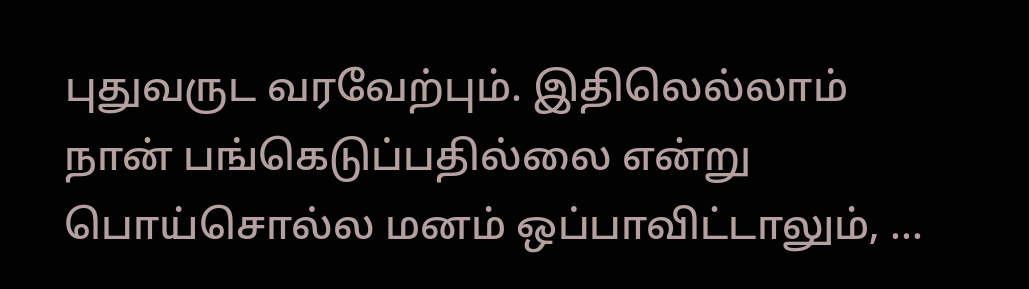புதுவருட வரவேற்பும். இதிலெல்லாம் நான் பங்கெடுப்பதில்லை என்று பொய்சொல்ல மனம் ஒப்பாவிட்டாலும், ...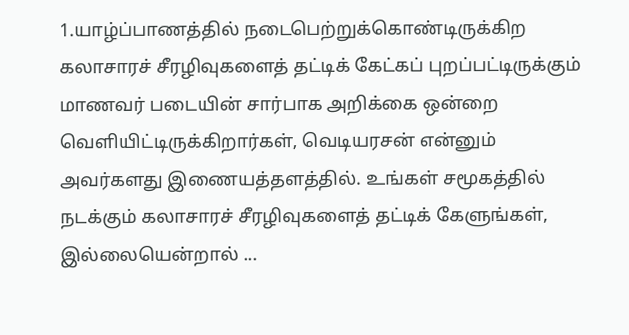1.யாழ்ப்பாணத்தில் நடைபெற்றுக்கொண்டிருக்கிற கலாசாரச் சீரழிவுகளைத் தட்டிக் கேட்கப் புறப்பட்டிருக்கும் மாணவர் படையின் சார்பாக அறிக்கை ஒன்றை வெளியிட்டிருக்கிறார்கள், வெடியரசன் என்னும் அவர்களது இணையத்தளத்தில். உங்கள் சமூகத்தில் நடக்கும் கலாசாரச் சீரழிவுகளைத் தட்டிக் கேளுங்கள், இல்லையென்றால் ...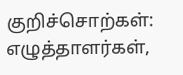குறிச்சொற்கள்: எழுத்தாளர்கள்,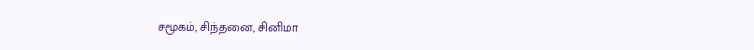சமூகம், சிந்தனை, சினிமா